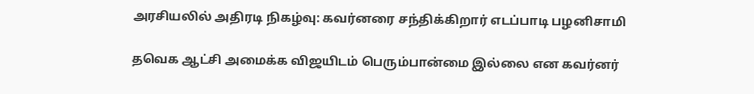அரசியலில் அதிரடி நிகழ்வு: கவர்னரை சந்திக்கிறார் எடப்பாடி பழனிசாமி

தவெக ஆட்சி அமைக்க விஜயிடம் பெரும்பான்மை இல்லை என கவர்னர்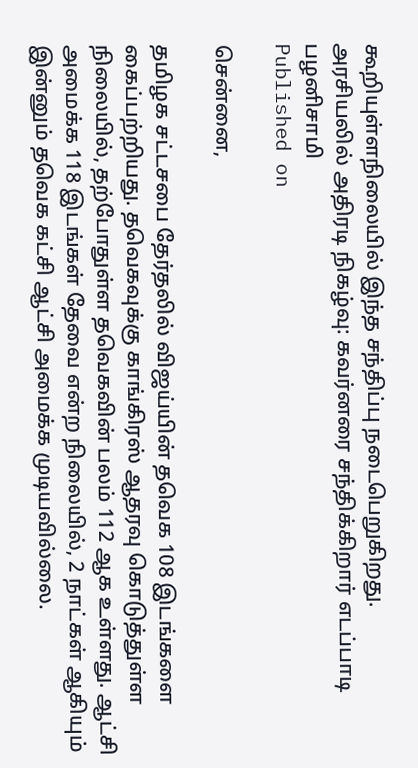கூறியுள்ளநிலையில் இந்த சந்திப்பு நடைபெறுகிறது.
அரசியலில் அதிரடி நிகழ்வு: கவர்னரை சந்திக்கிறார் எடப்பாடி பழனிசாமி
Published on

சென்னை,

தமிழக சட்டசபை தேர்தலில் விஜய்யின் தவெக 108 இடங்களை கைப்பற்றியது. தவெகவுக்கு காங்கிரஸ் ஆதரவு கொடுத்துள்ள நிலையில், தற்போதுள்ள தவெகவின் பலம் 112 ஆக உள்ளது. ஆட்சி அமைக்க 118 இடங்கள் தேவை என்ற நிலையில், 2 நாட்கள் ஆகியும் இன்னும் தவெக கட்சி ஆட்சி அமைக்க முடியவில்லை.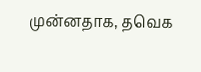முன்னதாக, தவெக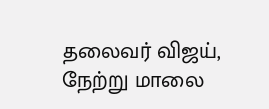தலைவர் விஜய், நேற்று மாலை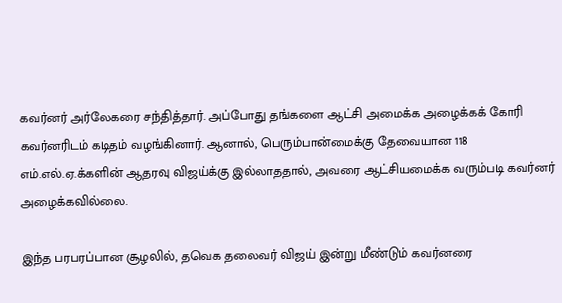கவர்னர் அர்லேகரை சந்தித்தார். அப்போது தங்களை ஆட்சி அமைக்க அழைக்கக் கோரி கவர்னரிடம் கடிதம் வழங்கினார். ஆனால், பெரும்பான்மைக்கு தேவையான 118 எம்.எல்.ஏ.க்களின் ஆதரவு விஜய்க்கு இல்லாததால், அவரை ஆட்சியமைக்க வரும்படி கவர்னர் அழைக்கவில்லை.

இந்த பரபரப்பான சூழலில், தவெக தலைவர் விஜய் இன்று மீண்டும் கவர்னரை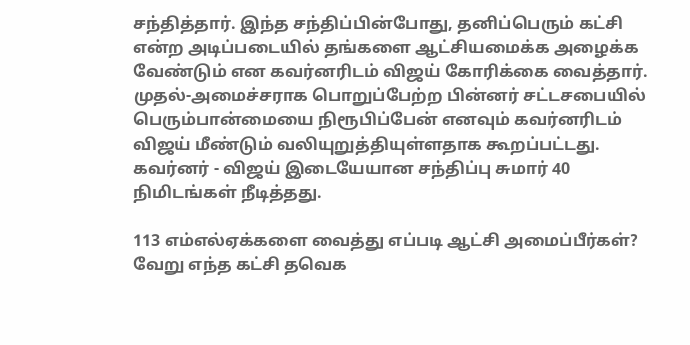சந்தித்தார். இந்த சந்திப்பின்போது, தனிப்பெரும் கட்சி என்ற அடிப்படையில் தங்களை ஆட்சியமைக்க அழைக்க வேண்டும் என கவர்னரிடம் விஜய் கோரிக்கை வைத்தார். முதல்-அமைச்சராக பொறுப்பேற்ற பின்னர் சட்டசபையில் பெரும்பான்மையை நிரூபிப்பேன் எனவும் கவர்னரிடம் விஜய் மீண்டும் வலியுறுத்தியுள்ளதாக கூறப்பட்டது. கவர்னர் - விஜய் இடையேயான சந்திப்பு சுமார் 40 நிமிடங்கள் நீடித்தது.

113 எம்எல்ஏக்களை வைத்து எப்படி ஆட்சி அமைப்பீர்கள்? வேறு எந்த கட்சி தவெக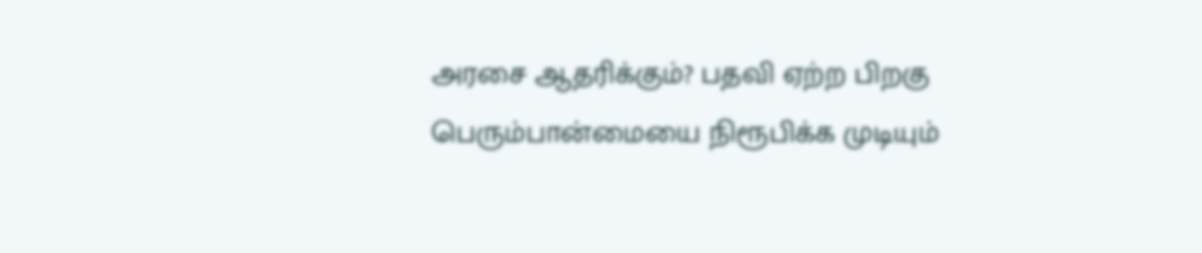அரசை ஆதரிக்கும்? பதவி ஏற்ற பிறகு பெரும்பான்மையை நிரூபிக்க முடியும்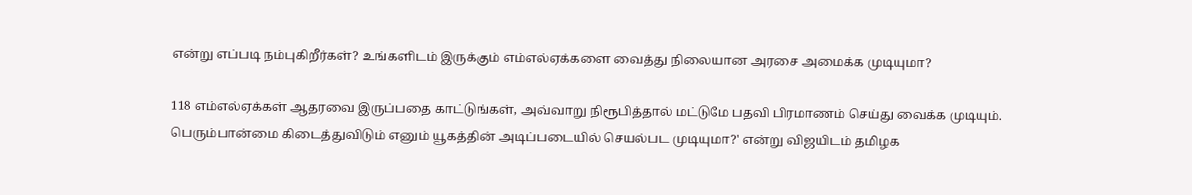என்று எப்படி நம்புகிறீர்கள்? உங்களிடம் இருக்கும் எம்எல்ஏக்களை வைத்து நிலையான அரசை அமைக்க முடியுமா?

118 எம்எல்ஏக்கள் ஆதரவை இருப்பதை காட்டுங்கள், அவ்வாறு நிரூபித்தால் மட்டுமே பதவி பிரமாணம் செய்து வைக்க முடியும். பெரும்பான்மை கிடைத்துவிடும் எனும் யூகத்தின் அடிப்படையில் செயல்பட முடியுமா?' என்று விஜயிடம் தமிழக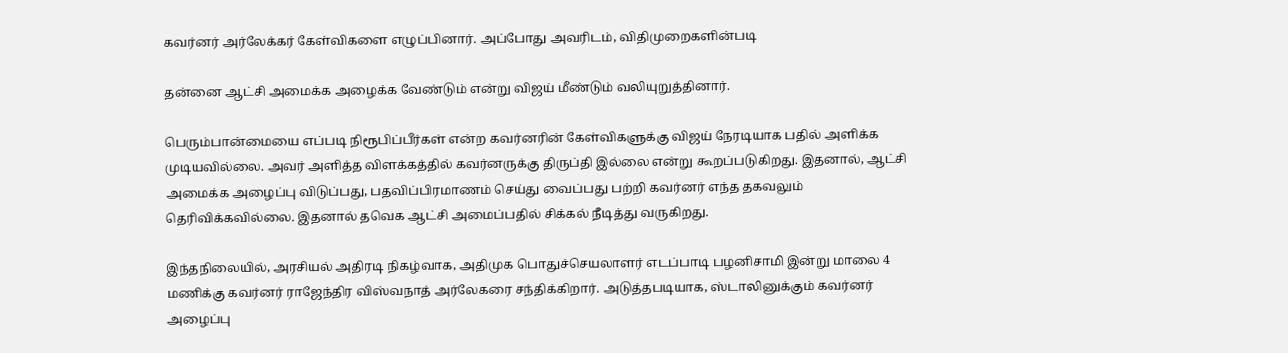கவர்னர் அர்லேக்கர் கேள்விகளை எழுப்பினார். அப்போது அவரிடம், விதிமுறைகளின்படி

தன்னை ஆட்சி அமைக்க அழைக்க வேண்டும் என்று விஜய் மீண்டும் வலியுறுத்தினார்.

பெரும்பான்மையை எப்படி நிரூபிப்பீர்கள் என்ற கவர்னரின் கேள்விகளுக்கு விஜய் நேரடியாக பதில் அளிக்க முடியவில்லை. அவர் அளித்த விளக்கத்தில் கவர்னருக்கு திருப்தி இல்லை என்று கூறப்படுகிறது. இதனால், ஆட்சி அமைக்க அழைப்பு விடுப்பது, பதவிப்பிரமாணம் செய்து வைப்பது பற்றி கவர்னர் எந்த தகவலும் தெரிவிக்கவில்லை. இதனால் தவெக ஆட்சி அமைப்பதில் சிக்கல் நீடித்து வருகிறது.

இந்தநிலையில், அரசியல் அதிரடி நிகழ்வாக, அதிமுக பொதுச்செயலாளர் எடப்பாடி பழனிசாமி இன்று மாலை 4 மணிக்கு கவர்னர் ராஜேந்திர விஸ்வநாத் அர்லேகரை சந்திக்கிறார். அடுத்தபடியாக, ஸ்டாலினுக்கும் கவர்னர் அழைப்பு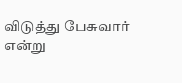விடுத்து பேசுவார் என்று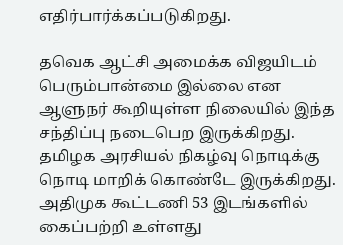எதிர்பார்க்கப்படுகிறது.

தவெக ஆட்சி அமைக்க விஜயிடம் பெரும்பான்மை இல்லை என ஆளுநர் கூறியுள்ள நிலையில் இந்த சந்திப்பு நடைபெற இருக்கிறது. தமிழக அரசியல் நிகழ்வு நொடிக்கு நொடி மாறிக் கொண்டே இருக்கிறது. அதிமுக கூட்டணி 53 இடங்களில் கைப்பற்றி உள்ளது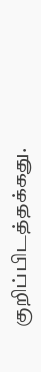குறிப்பிடத்தக்கது.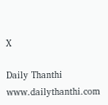X

Daily Thanthi
www.dailythanthi.com